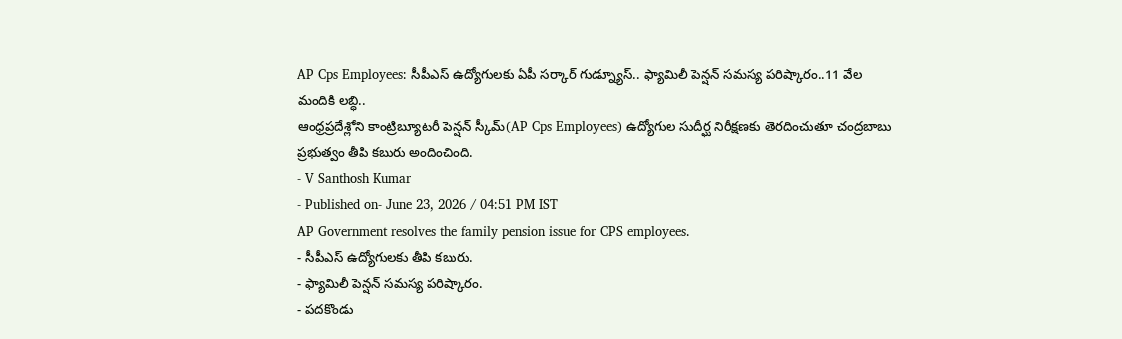AP Cps Employees: సీపీఎస్ ఉద్యోగులకు ఏపీ సర్కార్ గుడ్న్యూస్.. ఫ్యామిలీ పెన్షన్ సమస్య పరిష్కారం..11 వేల మందికి లబ్ధి..
ఆంధ్రప్రదేశ్లోని కాంట్రిబ్యూటరీ పెన్షన్ స్కీమ్(AP Cps Employees) ఉద్యోగుల సుదీర్ఘ నిరీక్షణకు తెరదించుతూ చంద్రబాబు ప్రభుత్వం తీపి కబురు అందించింది.
- V Santhosh Kumar
- Published on- June 23, 2026 / 04:51 PM IST
AP Government resolves the family pension issue for CPS employees.
- సీపీఎస్ ఉద్యోగులకు తీపి కబురు.
- ఫ్యామిలీ పెన్షన్ సమస్య పరిష్కారం.
- పదకొండు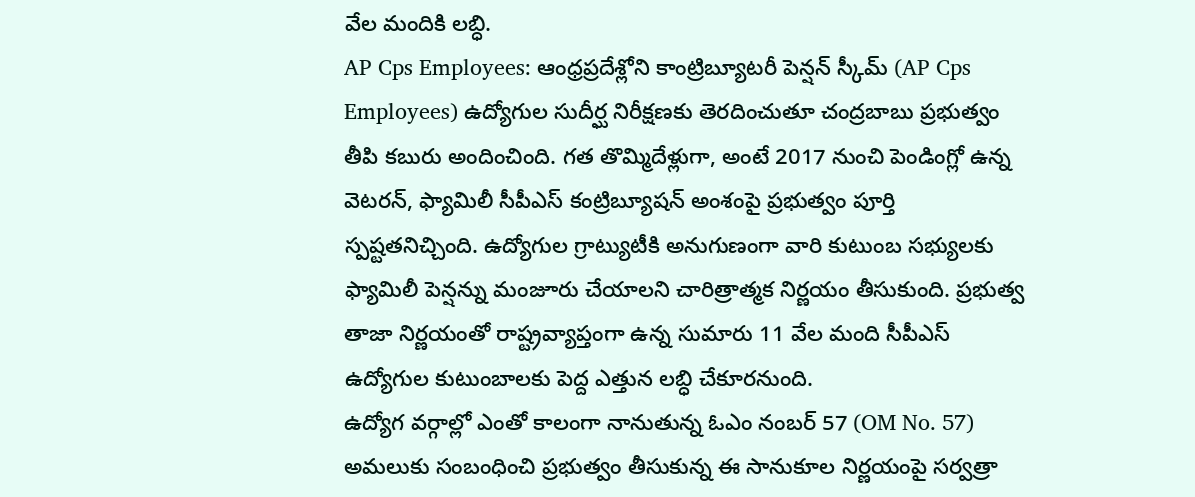వేల మందికి లబ్ధి.
AP Cps Employees: ఆంధ్రప్రదేశ్లోని కాంట్రిబ్యూటరీ పెన్షన్ స్కీమ్ (AP Cps Employees) ఉద్యోగుల సుదీర్ఘ నిరీక్షణకు తెరదించుతూ చంద్రబాబు ప్రభుత్వం తీపి కబురు అందించింది. గత తొమ్మిదేళ్లుగా, అంటే 2017 నుంచి పెండింగ్లో ఉన్న వెటరన్, ఫ్యామిలీ సీపీఎస్ కంట్రిబ్యూషన్ అంశంపై ప్రభుత్వం పూర్తి స్పష్టతనిచ్చింది. ఉద్యోగుల గ్రాట్యుటీకి అనుగుణంగా వారి కుటుంబ సభ్యులకు ఫ్యామిలీ పెన్షన్ను మంజూరు చేయాలని చారిత్రాత్మక నిర్ణయం తీసుకుంది. ప్రభుత్వ తాజా నిర్ణయంతో రాష్ట్రవ్యాప్తంగా ఉన్న సుమారు 11 వేల మంది సీపీఎస్ ఉద్యోగుల కుటుంబాలకు పెద్ద ఎత్తున లబ్ధి చేకూరనుంది.
ఉద్యోగ వర్గాల్లో ఎంతో కాలంగా నానుతున్న ఓఎం నంబర్ 57 (OM No. 57) అమలుకు సంబంధించి ప్రభుత్వం తీసుకున్న ఈ సానుకూల నిర్ణయంపై సర్వత్రా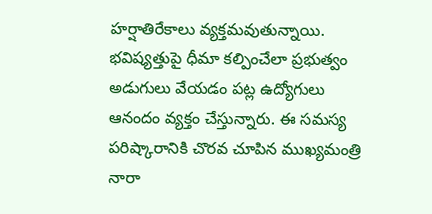హర్షాతిరేకాలు వ్యక్తమవుతున్నాయి. భవిష్యత్తుపై ధీమా కల్పించేలా ప్రభుత్వం అడుగులు వేయడం పట్ల ఉద్యోగులు ఆనందం వ్యక్తం చేస్తున్నారు. ఈ సమస్య పరిష్కారానికి చొరవ చూపిన ముఖ్యమంత్రి నారా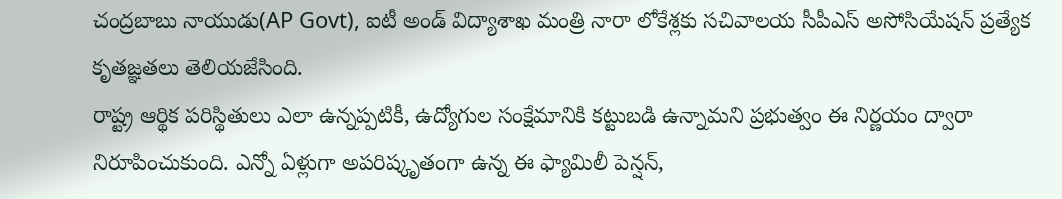చంద్రబాబు నాయుడు(AP Govt), ఐటీ అండ్ విద్యాశాఖ మంత్రి నారా లోకేశ్లకు సచివాలయ సీపీఎస్ అసోసియేషన్ ప్రత్యేక కృతజ్ఞతలు తెలియజేసింది.
రాష్ట్ర ఆర్థిక పరిస్థితులు ఎలా ఉన్నప్పటికీ, ఉద్యోగుల సంక్షేమానికి కట్టుబడి ఉన్నామని ప్రభుత్వం ఈ నిర్ణయం ద్వారా నిరూపించుకుంది. ఎన్నో ఏళ్లుగా అపరిష్కృతంగా ఉన్న ఈ ఫ్యామిలీ పెన్షన్,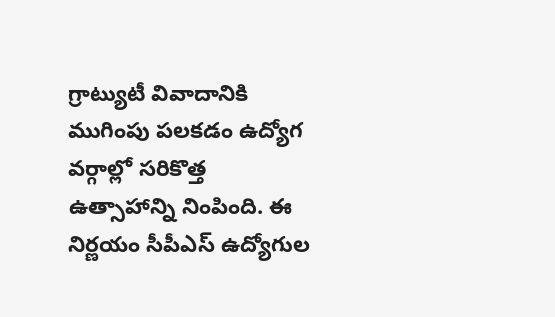గ్రాట్యుటీ వివాదానికి ముగింపు పలకడం ఉద్యోగ వర్గాల్లో సరికొత్త ఉత్సాహాన్ని నింపింది. ఈ నిర్ణయం సీపీఎస్ ఉద్యోగుల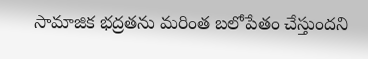సామాజిక భద్రతను మరింత బలోపేతం చేస్తుందని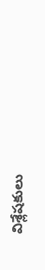విశ్లేషకులు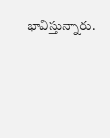భావిస్తున్నారు.